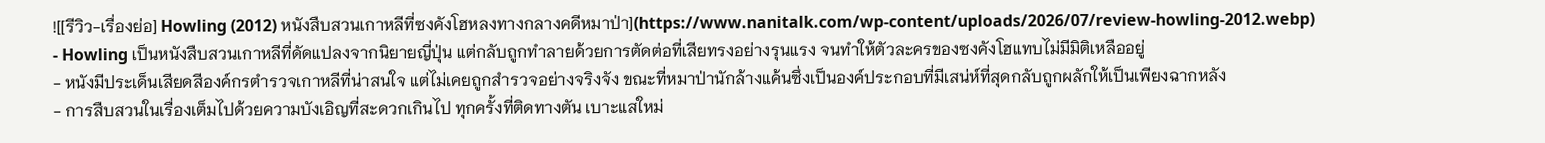![[รีวิว-เรื่องย่อ] Howling (2012) หนังสืบสวนเกาหลีที่ซงคังโฮหลงทางกลางคดีหมาป่า](https://www.nanitalk.com/wp-content/uploads/2026/07/review-howling-2012.webp)
- Howling เป็นหนังสืบสวนเกาหลีที่ดัดแปลงจากนิยายญี่ปุ่น แต่กลับถูกทำลายด้วยการตัดต่อที่เสียทรงอย่างรุนแรง จนทำให้ตัวละครของซงคังโฮแทบไม่มีมิติเหลืออยู่
- หนังมีประเด็นเสียดสีองค์กรตำรวจเกาหลีที่น่าสนใจ แต่ไม่เคยถูกสำรวจอย่างจริงจัง ขณะที่หมาป่านักล้างแค้นซึ่งเป็นองค์ประกอบที่มีเสน่ห์ที่สุดกลับถูกผลักให้เป็นเพียงฉากหลัง
- การสืบสวนในเรื่องเต็มไปด้วยความบังเอิญที่สะดวกเกินไป ทุกครั้งที่ติดทางตัน เบาะแสใหม่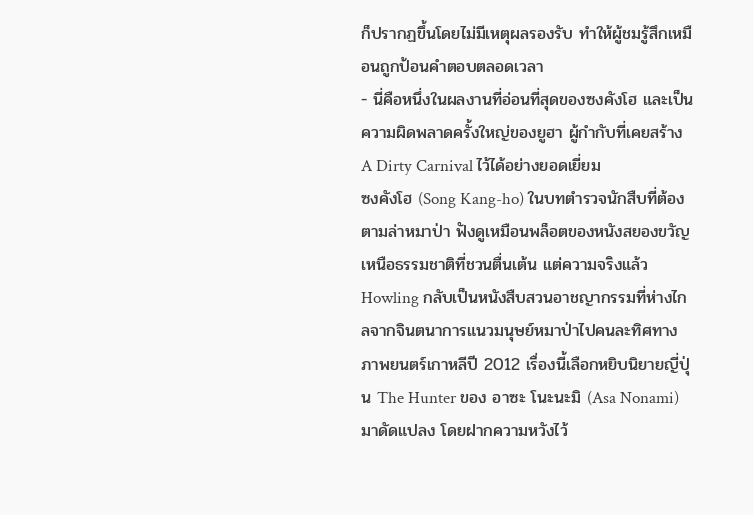ก็ปรากฏขึ้นโดยไม่มีเหตุผลรองรับ ทำให้ผู้ชมรู้สึกเหมือนถูกป้อนคำตอบตลอดเวลา
- นี่คือหนึ่งในผลงานที่อ่อนที่สุดของซงคังโฮ และเป็นความผิดพลาดครั้งใหญ่ของยูฮา ผู้กำกับที่เคยสร้าง A Dirty Carnival ไว้ได้อย่างยอดเยี่ยม
ซงคังโฮ (Song Kang-ho) ในบทตำรวจนักสืบที่ต้องตามล่าหมาป่า ฟังดูเหมือนพล็อตของหนังสยองขวัญเหนือธรรมชาติที่ชวนตื่นเต้น แต่ความจริงแล้ว Howling กลับเป็นหนังสืบสวนอาชญากรรมที่ห่างไกลจากจินตนาการแนวมนุษย์หมาป่าไปคนละทิศทาง ภาพยนตร์เกาหลีปี 2012 เรื่องนี้เลือกหยิบนิยายญี่ปุ่น The Hunter ของ อาซะ โนะนะมิ (Asa Nonami) มาดัดแปลง โดยฝากความหวังไว้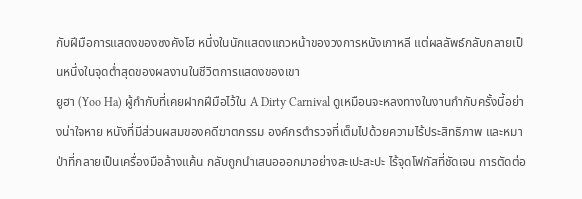กับฝีมือการแสดงของซงคังโฮ หนึ่งในนักแสดงแถวหน้าของวงการหนังเกาหลี แต่ผลลัพธ์กลับกลายเป็นหนึ่งในจุดต่ำสุดของผลงานในชีวิตการแสดงของเขา
ยูฮา (Yoo Ha) ผู้กำกับที่เคยฝากฝีมือไว้ใน A Dirty Carnival ดูเหมือนจะหลงทางในงานกำกับครั้งนี้อย่างน่าใจหาย หนังที่มีส่วนผสมของคดีฆาตกรรม องค์กรตำรวจที่เต็มไปด้วยความไร้ประสิทธิภาพ และหมาป่าที่กลายเป็นเครื่องมือล้างแค้น กลับถูกนำเสนอออกมาอย่างสะเปะสะปะ ไร้จุดโฟกัสที่ชัดเจน การตัดต่อ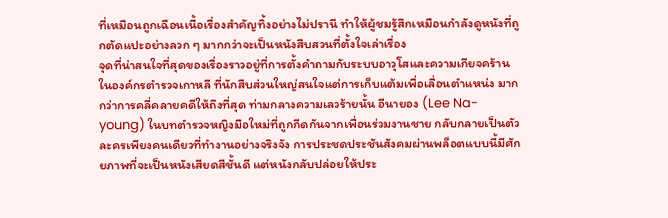ที่เหมือนถูกเฉือนเนื้อเรื่องสำคัญทิ้งอย่างไม่ปรานี ทำให้ผู้ชมรู้สึกเหมือนกำลังดูหนังที่ถูกตัดแปะอย่างลวก ๆ มากกว่าจะเป็นหนังสืบสวนที่ตั้งใจเล่าเรื่อง
จุดที่น่าสนใจที่สุดของเรื่องราวอยู่ที่การตั้งคำถามกับระบบอาวุโสและความเกียจคร้านในองค์กรตำรวจเกาหลี ที่นักสืบส่วนใหญ่สนใจแต่การเก็บแต้มเพื่อเลื่อนตำแหน่ง มากกว่าการคลี่คลายคดีให้ถึงที่สุด ท่ามกลางความเลวร้ายนั้น อีนายอง (Lee Na-young) ในบทตำรวจหญิงมือใหม่ที่ถูกกีดกันจากเพื่อนร่วมงานชาย กลับกลายเป็นตัวละครเพียงคนเดียวที่ทำงานอย่างจริงจัง การประชดประชันสังคมผ่านพล็อตแบบนี้มีศักยภาพที่จะเป็นหนังเสียดสีชั้นดี แต่หนังกลับปล่อยให้ประ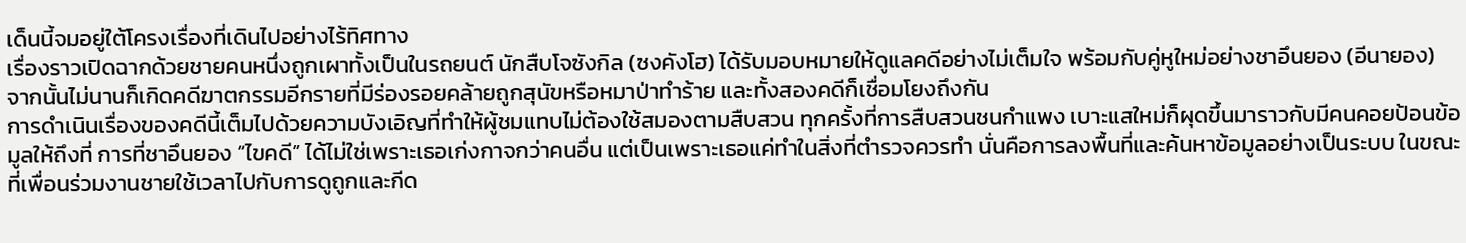เด็นนี้จมอยู่ใต้โครงเรื่องที่เดินไปอย่างไร้ทิศทาง
เรื่องราวเปิดฉากด้วยชายคนหนึ่งถูกเผาทั้งเป็นในรถยนต์ นักสืบโจซังกิล (ซงคังโฮ) ได้รับมอบหมายให้ดูแลคดีอย่างไม่เต็มใจ พร้อมกับคู่หูใหม่อย่างชาอึนยอง (อีนายอง) จากนั้นไม่นานก็เกิดคดีฆาตกรรมอีกรายที่มีร่องรอยคล้ายถูกสุนัขหรือหมาป่าทำร้าย และทั้งสองคดีก็เชื่อมโยงถึงกัน
การดำเนินเรื่องของคดีนี้เต็มไปด้วยความบังเอิญที่ทำให้ผู้ชมแทบไม่ต้องใช้สมองตามสืบสวน ทุกครั้งที่การสืบสวนชนกำแพง เบาะแสใหม่ก็ผุดขึ้นมาราวกับมีคนคอยป้อนข้อมูลให้ถึงที่ การที่ชาอึนยอง “ไขคดี” ได้ไม่ใช่เพราะเธอเก่งกาจกว่าคนอื่น แต่เป็นเพราะเธอแค่ทำในสิ่งที่ตำรวจควรทำ นั่นคือการลงพื้นที่และค้นหาข้อมูลอย่างเป็นระบบ ในขณะที่เพื่อนร่วมงานชายใช้เวลาไปกับการดูถูกและกีด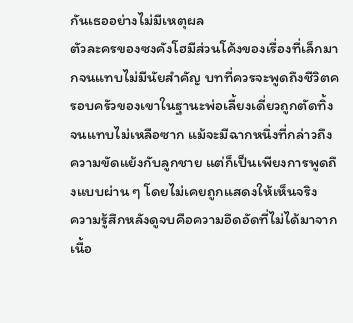กันเธออย่างไม่มีเหตุผล
ตัวละครของซงคังโฮมีส่วนโค้งของเรื่องที่เล็กมากจนแทบไม่มีนัยสำคัญ บทที่ควรจะพูดถึงชีวิตครอบครัวของเขาในฐานะพ่อเลี้ยงเดี่ยวถูกตัดทิ้งจนแทบไม่เหลือซาก แม้จะมีฉากหนึ่งที่กล่าวถึงความขัดแย้งกับลูกชาย แต่ก็เป็นเพียงการพูดถึงแบบผ่าน ๆ โดยไม่เคยถูกแสดงให้เห็นจริง
ความรู้สึกหลังดูจบคือความอึดอัดที่ไม่ได้มาจากเนื้อ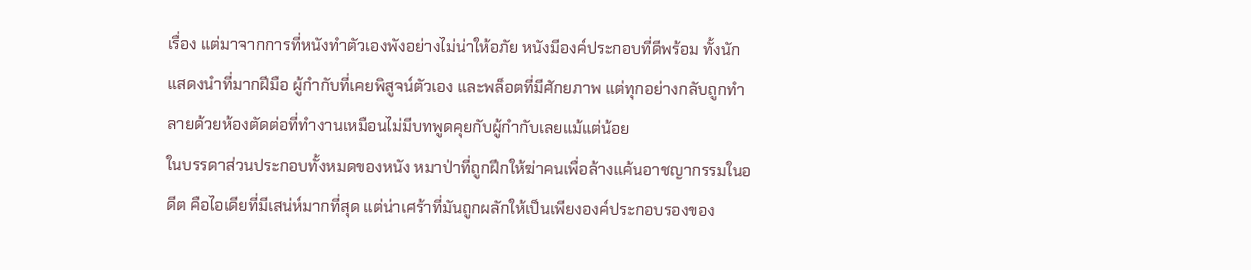เรื่อง แต่มาจากการที่หนังทำตัวเองพังอย่างไม่น่าให้อภัย หนังมีองค์ประกอบที่ดีพร้อม ทั้งนักแสดงนำที่มากฝีมือ ผู้กำกับที่เคยพิสูจน์ตัวเอง และพล็อตที่มีศักยภาพ แต่ทุกอย่างกลับถูกทำลายด้วยห้องตัดต่อที่ทำงานเหมือนไม่มีบทพูดคุยกับผู้กำกับเลยแม้แต่น้อย
ในบรรดาส่วนประกอบทั้งหมดของหนัง หมาป่าที่ถูกฝึกให้ฆ่าคนเพื่อล้างแค้นอาชญากรรมในอดีต คือไอเดียที่มีเสน่ห์มากที่สุด แต่น่าเศร้าที่มันถูกผลักให้เป็นเพียงองค์ประกอบรองของ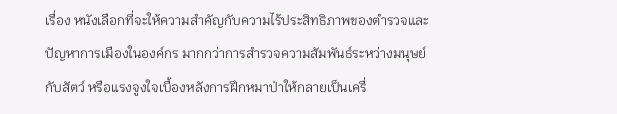เรื่อง หนังเลือกที่จะให้ความสำคัญกับความไร้ประสิทธิภาพของตำรวจและปัญหาการเมืองในองค์กร มากกว่าการสำรวจความสัมพันธ์ระหว่างมนุษย์กับสัตว์ หรือแรงจูงใจเบื้องหลังการฝึกหมาป่าให้กลายเป็นเครื่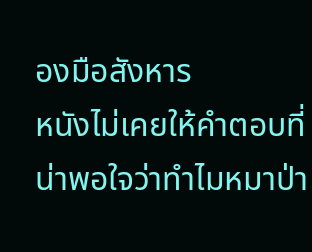องมือสังหาร
หนังไม่เคยให้คำตอบที่น่าพอใจว่าทำไมหมาป่า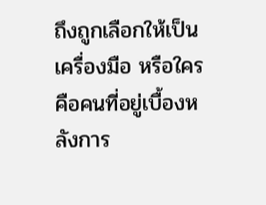ถึงถูกเลือกให้เป็นเครื่องมือ หรือใครคือคนที่อยู่เบื้องหลังการ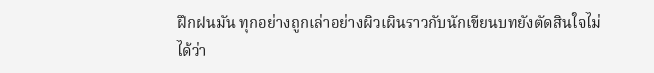ฝึกฝนมัน ทุกอย่างถูกเล่าอย่างผิวเผินราวกับนักเขียนบทยังตัดสินใจไม่ได้ว่า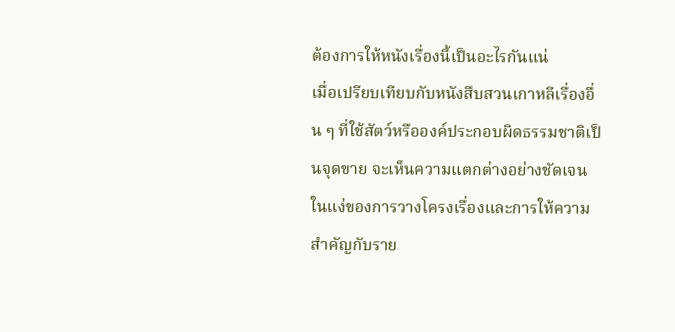ต้องการให้หนังเรื่องนี้เป็นอะไรกันแน่
เมื่อเปรียบเทียบกับหนังสืบสวนเกาหลีเรื่องอื่น ๆ ที่ใช้สัตว์หรือองค์ประกอบผิดธรรมชาติเป็นจุดขาย จะเห็นความแตกต่างอย่างชัดเจนในแง่ของการวางโครงเรื่องและการให้ความสำคัญกับราย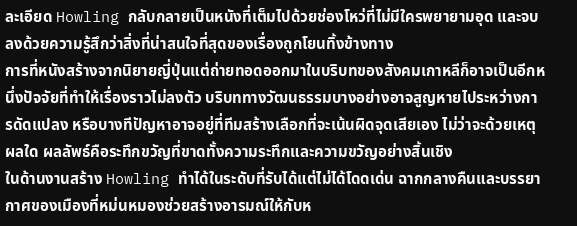ละเอียด Howling กลับกลายเป็นหนังที่เต็มไปด้วยช่องโหว่ที่ไม่มีใครพยายามอุด และจบลงด้วยความรู้สึกว่าสิ่งที่น่าสนใจที่สุดของเรื่องถูกโยนทิ้งข้างทาง
การที่หนังสร้างจากนิยายญี่ปุ่นแต่ถ่ายทอดออกมาในบริบทของสังคมเกาหลีก็อาจเป็นอีกหนึ่งปัจจัยที่ทำให้เรื่องราวไม่ลงตัว บริบททางวัฒนธรรมบางอย่างอาจสูญหายไประหว่างการดัดแปลง หรือบางทีปัญหาอาจอยู่ที่ทีมสร้างเลือกที่จะเน้นผิดจุดเสียเอง ไม่ว่าจะด้วยเหตุผลใด ผลลัพธ์คือระทึกขวัญที่ขาดทั้งความระทึกและความขวัญอย่างสิ้นเชิง
ในด้านงานสร้าง Howling ทำได้ในระดับที่รับได้แต่ไม่ได้โดดเด่น ฉากกลางคืนและบรรยากาศของเมืองที่หม่นหมองช่วยสร้างอารมณ์ให้กับห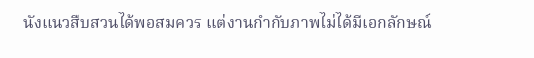นังแนวสืบสวนได้พอสมควร แต่งานกำกับภาพไม่ได้มีเอกลักษณ์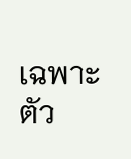เฉพาะตัว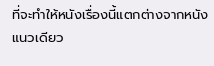ที่จะทำให้หนังเรื่องนี้แตกต่างจากหนังแนวเดียว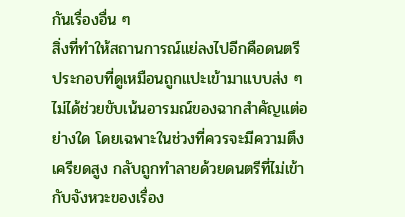กันเรื่องอื่น ๆ
สิ่งที่ทำให้สถานการณ์แย่ลงไปอีกคือดนตรีประกอบที่ดูเหมือนถูกแปะเข้ามาแบบส่ง ๆ ไม่ได้ช่วยขับเน้นอารมณ์ของฉากสำคัญแต่อย่างใด โดยเฉพาะในช่วงที่ควรจะมีความตึงเครียดสูง กลับถูกทำลายด้วยดนตรีที่ไม่เข้ากับจังหวะของเรื่อง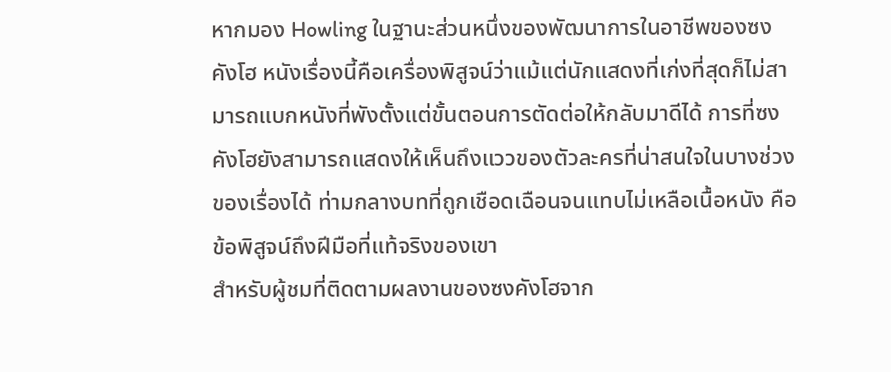หากมอง Howling ในฐานะส่วนหนึ่งของพัฒนาการในอาชีพของซงคังโฮ หนังเรื่องนี้คือเครื่องพิสูจน์ว่าแม้แต่นักแสดงที่เก่งที่สุดก็ไม่สามารถแบกหนังที่พังตั้งแต่ขั้นตอนการตัดต่อให้กลับมาดีได้ การที่ซงคังโฮยังสามารถแสดงให้เห็นถึงแววของตัวละครที่น่าสนใจในบางช่วงของเรื่องได้ ท่ามกลางบทที่ถูกเชือดเฉือนจนแทบไม่เหลือเนื้อหนัง คือข้อพิสูจน์ถึงฝีมือที่แท้จริงของเขา
สำหรับผู้ชมที่ติดตามผลงานของซงคังโฮจาก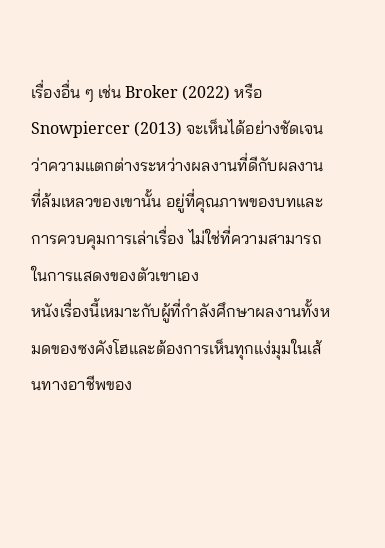เรื่องอื่น ๆ เช่น Broker (2022) หรือ Snowpiercer (2013) จะเห็นได้อย่างชัดเจนว่าความแตกต่างระหว่างผลงานที่ดีกับผลงานที่ล้มเหลวของเขานั้น อยู่ที่คุณภาพของบทและการควบคุมการเล่าเรื่อง ไม่ใช่ที่ความสามารถในการแสดงของตัวเขาเอง
หนังเรื่องนี้เหมาะกับผู้ที่กำลังศึกษาผลงานทั้งหมดของซงคังโฮและต้องการเห็นทุกแง่มุมในเส้นทางอาชีพของ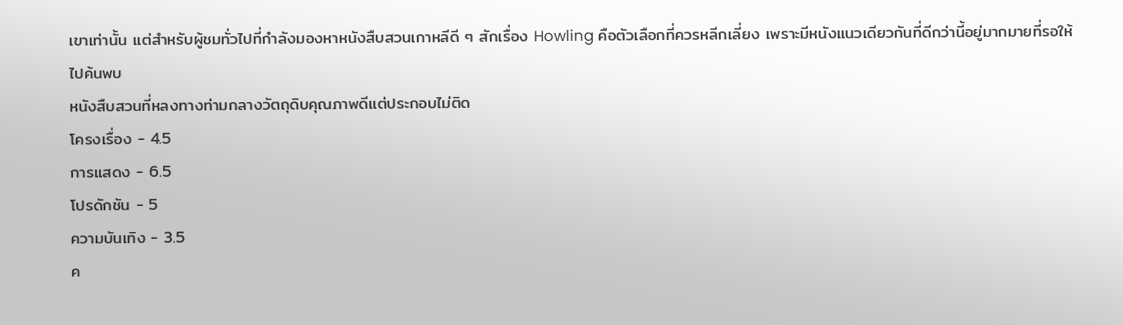เขาเท่านั้น แต่สำหรับผู้ชมทั่วไปที่กำลังมองหาหนังสืบสวนเกาหลีดี ๆ สักเรื่อง Howling คือตัวเลือกที่ควรหลีกเลี่ยง เพราะมีหนังแนวเดียวกันที่ดีกว่านี้อยู่มากมายที่รอให้ไปค้นพบ
หนังสืบสวนที่หลงทางท่ามกลางวัตถุดิบคุณภาพดีแต่ประกอบไม่ติด
โครงเรื่อง - 4.5
การแสดง - 6.5
โปรดักชัน - 5
ความบันเทิง - 3.5
ค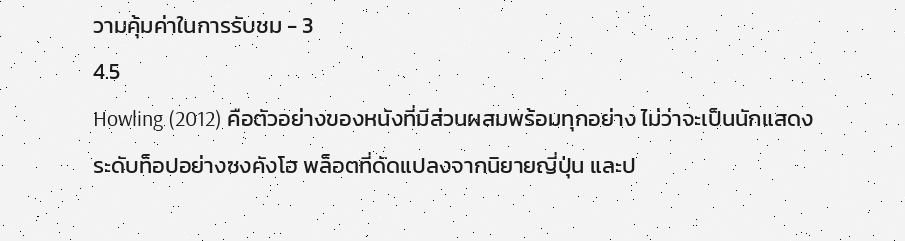วามคุ้มค่าในการรับชม - 3
4.5
Howling (2012) คือตัวอย่างของหนังที่มีส่วนผสมพร้อมทุกอย่าง ไม่ว่าจะเป็นนักแสดงระดับท็อปอย่างซงคังโฮ พล็อตที่ดัดแปลงจากนิยายญี่ปุ่น และป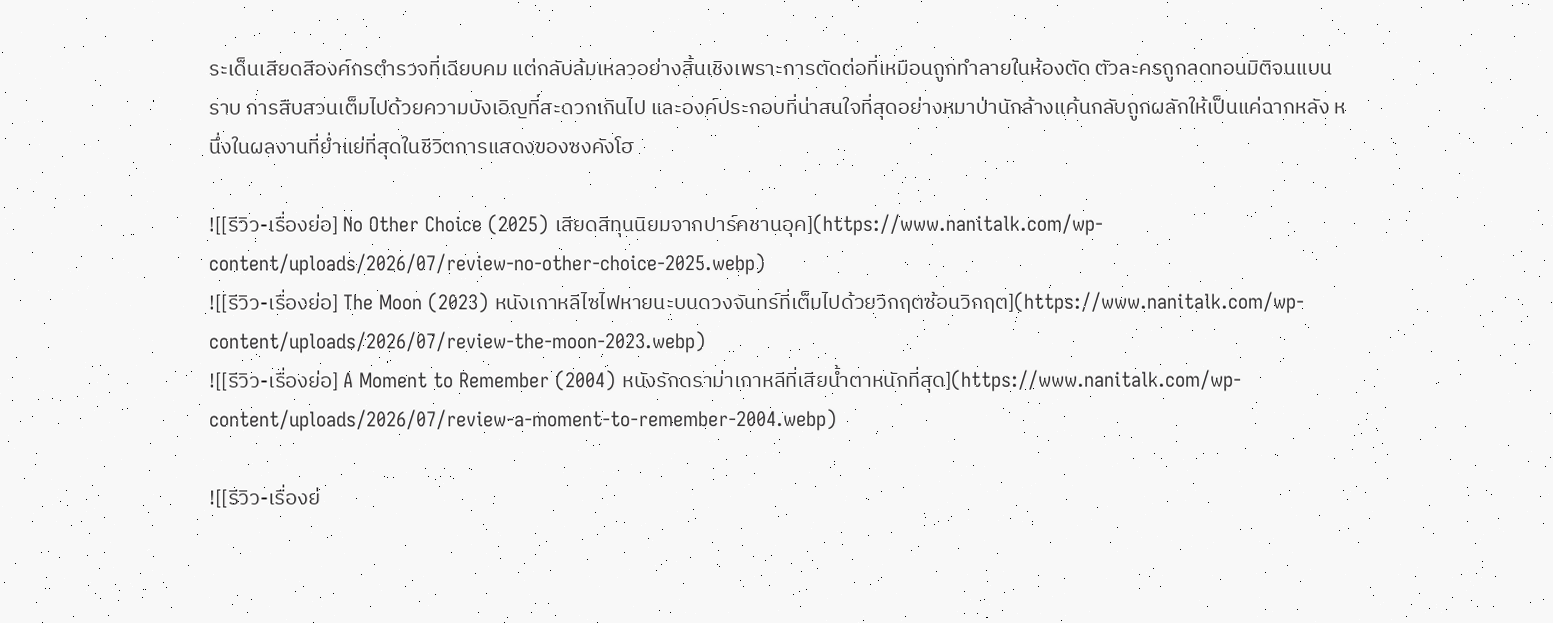ระเด็นเสียดสีองค์กรตำรวจที่เฉียบคม แต่กลับล้มเหลวอย่างสิ้นเชิงเพราะการตัดต่อที่เหมือนถูกทำลายในห้องตัด ตัวละครถูกลดทอนมิติจนแบนราบ การสืบสวนเต็มไปด้วยความบังเอิญที่สะดวกเกินไป และองค์ประกอบที่น่าสนใจที่สุดอย่างหมาป่านักล้างแค้นกลับถูกผลักให้เป็นแค่ฉากหลัง หนึ่งในผลงานที่ย่ำแย่ที่สุดในชีวิตการแสดงของซงคังโฮ

![[รีวิว-เรื่องย่อ] No Other Choice (2025) เสียดสีทุนนิยมจากปาร์คชานอุค](https://www.nanitalk.com/wp-content/uploads/2026/07/review-no-other-choice-2025.webp)
![[รีวิว-เรื่องย่อ] The Moon (2023) หนังเกาหลีไซไฟหายนะบนดวงจันทร์ที่เต็มไปด้วยวิกฤตซ้อนวิกฤต](https://www.nanitalk.com/wp-content/uploads/2026/07/review-the-moon-2023.webp)
![[รีวิว-เรื่องย่อ] A Moment to Remember (2004) หนังรักดราม่าเกาหลีที่เสียน้ำตาหนักที่สุด](https://www.nanitalk.com/wp-content/uploads/2026/07/review-a-moment-to-remember-2004.webp)

![[รีวิว-เรื่องย่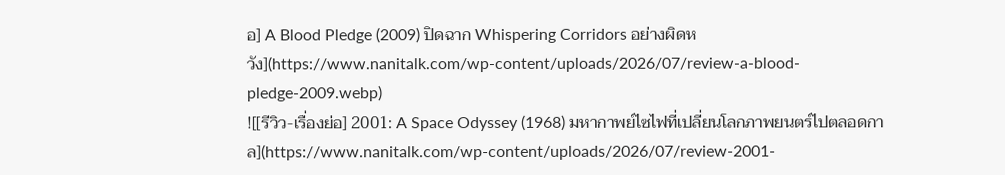อ] A Blood Pledge (2009) ปิดฉาก Whispering Corridors อย่างผิดหวัง](https://www.nanitalk.com/wp-content/uploads/2026/07/review-a-blood-pledge-2009.webp)
![[รีวิว-เรื่องย่อ] 2001: A Space Odyssey (1968) มหากาพย์ไซไฟที่เปลี่ยนโลกภาพยนตร์ไปตลอดกาล](https://www.nanitalk.com/wp-content/uploads/2026/07/review-2001-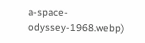a-space-odyssey-1968.webp)